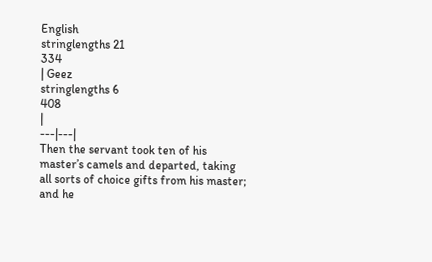English
stringlengths 21
334
| Geez
stringlengths 6
408
|
---|---|
Then the servant took ten of his master’s camels and departed, taking all sorts of choice gifts from his master; and he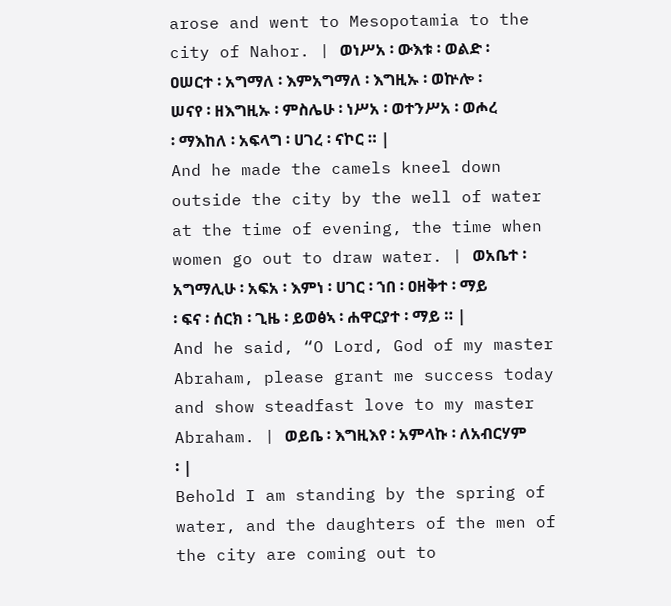arose and went to Mesopotamia to the city of Nahor. | ወነሥአ ፡ ውእቱ ፡ ወልድ ፡ ዐሠርተ ፡ አግማለ ፡ እምአግማለ ፡ እግዚኡ ፡ ወኵሎ ፡ ሠናየ ፡ ዘእግዚኡ ፡ ምስሌሁ ፡ ነሥአ ፡ ወተንሥአ ፡ ወሖረ ፡ ማእከለ ፡ አፍላግ ፡ ሀገረ ፡ ናኮር ። |
And he made the camels kneel down outside the city by the well of water at the time of evening, the time when women go out to draw water. | ወአቤተ ፡ አግማሊሁ ፡ አፍአ ፡ እምነ ፡ ሀገር ፡ ኀበ ፡ ዐዘቅተ ፡ ማይ ፡ ፍና ፡ ሰርክ ፡ ጊዜ ፡ ይወፅኣ ፡ ሐዋርያተ ፡ ማይ ። |
And he said, “O Lord, God of my master Abraham, please grant me success today and show steadfast love to my master Abraham. | ወይቤ ፡ እግዚእየ ፡ አምላኩ ፡ ለአብርሃም ፡ |
Behold I am standing by the spring of water, and the daughters of the men of the city are coming out to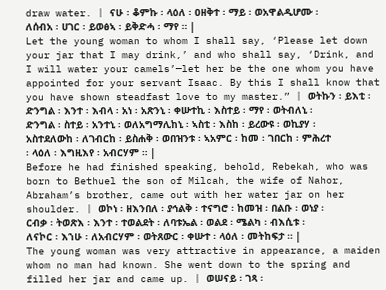draw water. | ናሁ ፡ ቆምኩ ፡ ላዕለ ፡ ዐዘቅተ ፡ ማይ ፡ ወአዋልዲሆሙ ፡ ለሰብአ ፡ ሀገር ፡ ይወፅኣ ፡ ይቅድሓ ፡ ማየ ። |
Let the young woman to whom I shall say, ‘Please let down your jar that I may drink,’ and who shall say, ‘Drink, and I will water your camels’—let her be the one whom you have appointed for your servant Isaac. By this I shall know that you have shown steadfast love to my master.” | ወትኩን ፡ ይእቲ ፡ ድንግል ፡ እንተ ፡ እብላ ፡ አነ ፡ አጽንኒ ፡ ቀሡተኪ ፡ እስተይ ፡ ማየ ፡ ወትብለኒ ፡ ድንግል ፡ ስተይ ፡ አንተኒ ፡ ወለአግማሊከኒ ፡ ኣስቲ ፡ እስከ ፡ ይረውዩ ፡ ወኪያሃ ፡ አስተደለውከ ፡ ለገብርከ ፡ ይስሐቅ ፡ ወበዝንቱ ፡ ኣአምር ፡ ከመ ፡ ገበርከ ፡ ምሕረተ ፡ ላዕለ ፡ እግዚእየ ፡ አብርሃም ። |
Before he had finished speaking, behold, Rebekah, who was born to Bethuel the son of Milcah, the wife of Nahor, Abraham’s brother, came out with her water jar on her shoulder. | ወኮነ ፡ ዘእንበለ ፡ ያኅልቅ ፡ ተናግሮ ፡ ከመዝ ፡ በልቡ ፡ ወነያ ፡ ርብቃ ፡ ትወጽእ ፡ እንተ ፡ ተወልደት ፡ ለባቱኤል ፡ ወልደ ፡ ሜልካ ፡ ብእሲቱ ፡ ለናኮር ፡ እኀሁ ፡ ለአብርሃም ፡ ወትጸውር ፡ ቀሡተ ፡ ላዕለ ፡ መትከፍታ ። |
The young woman was very attractive in appearance, a maiden whom no man had known. She went down to the spring and filled her jar and came up. | ወሠናይ ፡ ገጻ ፡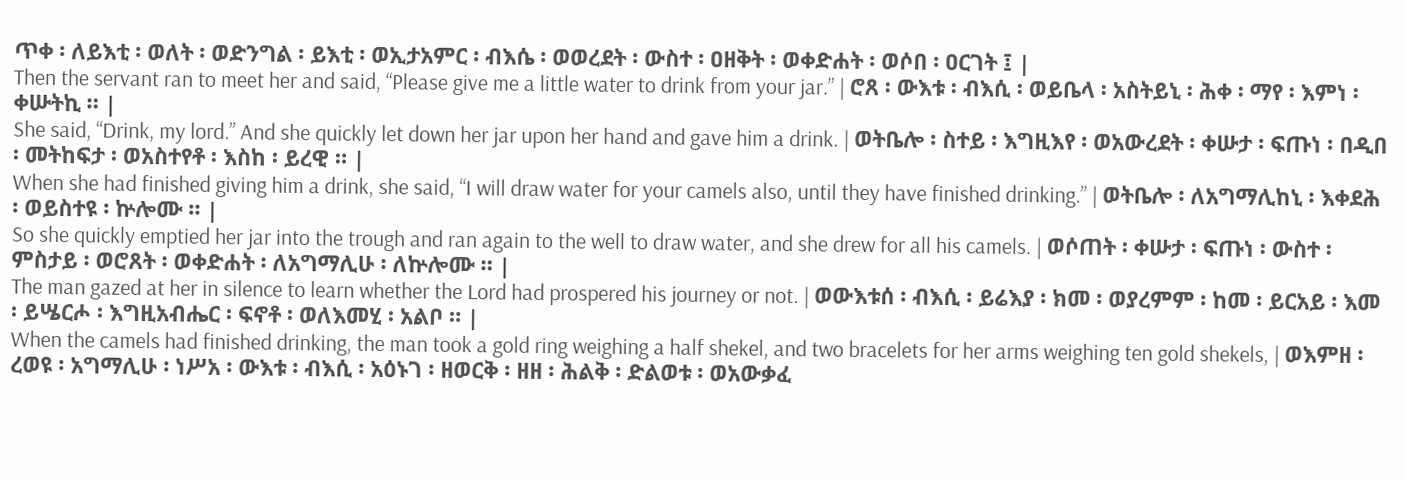ጥቀ ፡ ለይእቲ ፡ ወለት ፡ ወድንግል ፡ ይእቲ ፡ ወኢታአምር ፡ ብእሴ ፡ ወወረደት ፡ ውስተ ፡ ዐዘቅት ፡ ወቀድሐት ፡ ወሶበ ፡ ዐርገት ፤ |
Then the servant ran to meet her and said, “Please give me a little water to drink from your jar.” | ሮጸ ፡ ውእቱ ፡ ብእሲ ፡ ወይቤላ ፡ አስትይኒ ፡ ሕቀ ፡ ማየ ፡ እምነ ፡ ቀሡትኪ ። |
She said, “Drink, my lord.” And she quickly let down her jar upon her hand and gave him a drink. | ወትቤሎ ፡ ስተይ ፡ እግዚእየ ፡ ወአውረደት ፡ ቀሡታ ፡ ፍጡነ ፡ በዲበ ፡ መትከፍታ ፡ ወአስተየቶ ፡ እስከ ፡ ይረዊ ። |
When she had finished giving him a drink, she said, “I will draw water for your camels also, until they have finished drinking.” | ወትቤሎ ፡ ለአግማሊከኒ ፡ እቀደሕ ፡ ወይስተዩ ፡ ኵሎሙ ። |
So she quickly emptied her jar into the trough and ran again to the well to draw water, and she drew for all his camels. | ወሶጠት ፡ ቀሡታ ፡ ፍጡነ ፡ ውስተ ፡ ምስታይ ፡ ወሮጸት ፡ ወቀድሐት ፡ ለአግማሊሁ ፡ ለኵሎሙ ። |
The man gazed at her in silence to learn whether the Lord had prospered his journey or not. | ወውእቱሰ ፡ ብእሲ ፡ ይሬእያ ፡ ክመ ፡ ወያረምም ፡ ከመ ፡ ይርአይ ፡ እመ ፡ ይሤርሖ ፡ እግዚአብሔር ፡ ፍኖቶ ፡ ወለእመሂ ፡ አልቦ ። |
When the camels had finished drinking, the man took a gold ring weighing a half shekel, and two bracelets for her arms weighing ten gold shekels, | ወእምዘ ፡ ረወዩ ፡ አግማሊሁ ፡ ነሥአ ፡ ውእቱ ፡ ብእሲ ፡ አዕኑገ ፡ ዘወርቅ ፡ ዘዘ ፡ ሕልቅ ፡ ድልወቱ ፡ ወአውቃፈ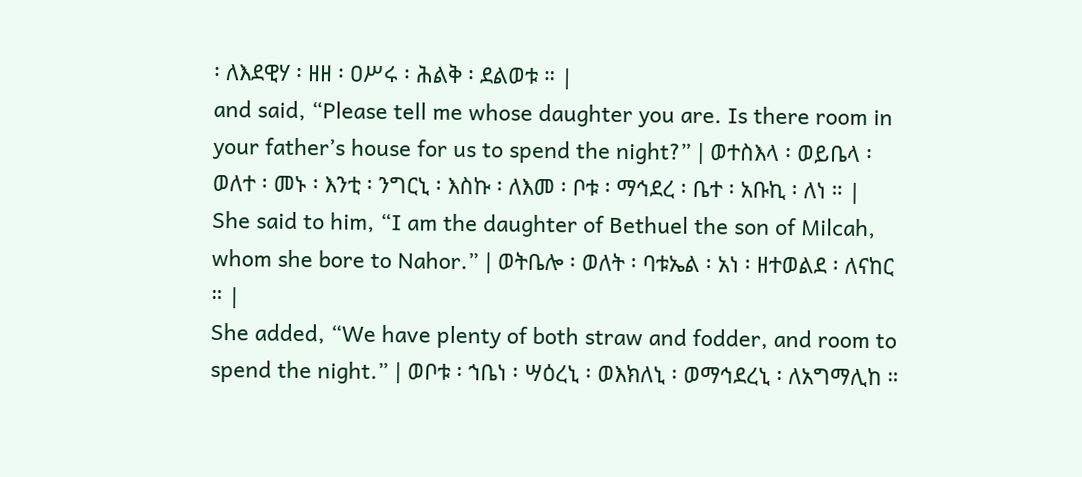፡ ለእደዊሃ ፡ ዘዘ ፡ ዐሥሩ ፡ ሕልቅ ፡ ደልወቱ ። |
and said, “Please tell me whose daughter you are. Is there room in your father’s house for us to spend the night?” | ወተስእላ ፡ ወይቤላ ፡ ወለተ ፡ መኑ ፡ እንቲ ፡ ንግርኒ ፡ እስኩ ፡ ለእመ ፡ ቦቱ ፡ ማኅደረ ፡ ቤተ ፡ አቡኪ ፡ ለነ ። |
She said to him, “I am the daughter of Bethuel the son of Milcah, whom she bore to Nahor.” | ወትቤሎ ፡ ወለት ፡ ባቱኤል ፡ አነ ፡ ዘተወልደ ፡ ለናከር ። |
She added, “We have plenty of both straw and fodder, and room to spend the night.” | ወቦቱ ፡ ኀቤነ ፡ ሣዕረኒ ፡ ወእክለኒ ፡ ወማኅደረኒ ፡ ለአግማሊከ ።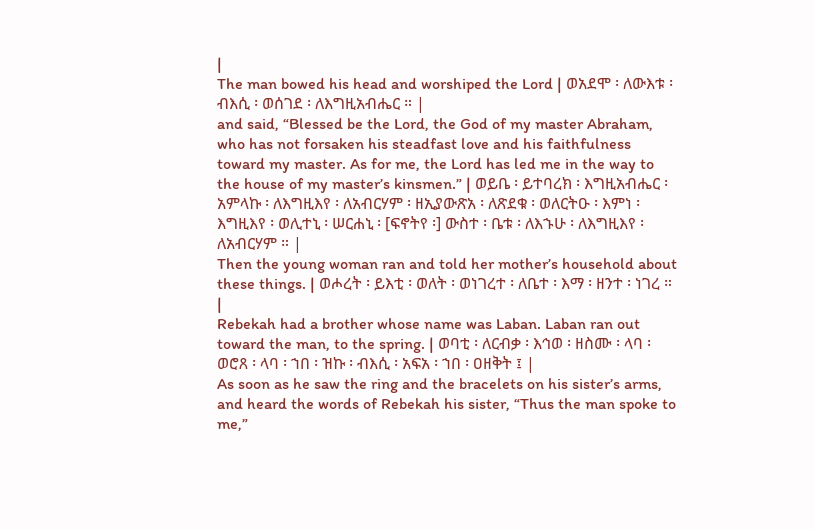|
The man bowed his head and worshiped the Lord | ወአደሞ ፡ ለውእቱ ፡ ብእሲ ፡ ወሰገደ ፡ ለእግዚአብሔር ። |
and said, “Blessed be the Lord, the God of my master Abraham, who has not forsaken his steadfast love and his faithfulness toward my master. As for me, the Lord has led me in the way to the house of my master’s kinsmen.” | ወይቤ ፡ ይተባረክ ፡ እግዚአብሔር ፡ አምላኩ ፡ ለእግዚእየ ፡ ለአብርሃም ፡ ዘኢያውጽአ ፡ ለጽደቁ ፡ ወለርትዑ ፡ እምነ ፡ እግዚእየ ፡ ወሊተኒ ፡ ሠርሐኒ ፡ [ፍኖትየ ፡] ውስተ ፡ ቤቱ ፡ ለእኁሁ ፡ ለእግዚእየ ፡ ለአብርሃም ። |
Then the young woman ran and told her mother’s household about these things. | ወሖረት ፡ ይእቲ ፡ ወለት ፡ ወነገረተ ፡ ለቤተ ፡ እማ ፡ ዘንተ ፡ ነገረ ። |
Rebekah had a brother whose name was Laban. Laban ran out toward the man, to the spring. | ወባቲ ፡ ለርብቃ ፡ እኅወ ፡ ዘስሙ ፡ ላባ ፡ ወሮጸ ፡ ላባ ፡ ኀበ ፡ ዝኩ ፡ ብእሲ ፡ አፍአ ፡ ኀበ ፡ ዐዘቅት ፤ |
As soon as he saw the ring and the bracelets on his sister’s arms, and heard the words of Rebekah his sister, “Thus the man spoke to me,”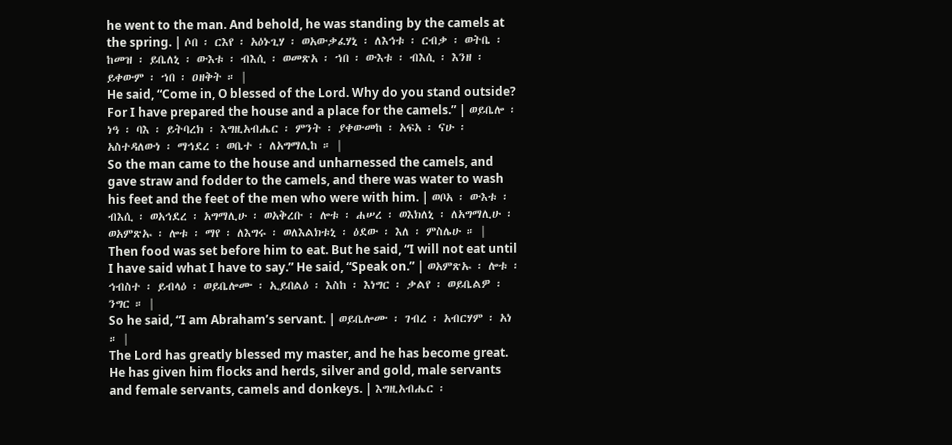he went to the man. And behold, he was standing by the camels at the spring. | ሶበ ፡ ርእየ ፡ አዕኑጊሃ ፡ ወአውቃፈሃኒ ፡ ለእኅቱ ፡ ርብቃ ፡ ወትቤ ፡ ከመዝ ፡ ይቤለኒ ፡ ውእቱ ፡ ብእሲ ፡ ወመጽአ ፡ ኀበ ፡ ውእቱ ፡ ብእሲ ፡ እንዘ ፡ ይቀውም ፡ ኀበ ፡ ዐዘቅት ። |
He said, “Come in, O blessed of the Lord. Why do you stand outside? For I have prepared the house and a place for the camels.” | ወይቤሎ ፡ ነዓ ፡ ባእ ፡ ይትባረክ ፡ እግዚአብሔር ፡ ምንት ፡ ያቀውመከ ፡ አፍአ ፡ ናሁ ፡ አስተዳለውነ ፡ ማኅደረ ፡ ወቤተ ፡ ለአግማሊከ ። |
So the man came to the house and unharnessed the camels, and gave straw and fodder to the camels, and there was water to wash his feet and the feet of the men who were with him. | ወቦአ ፡ ውእቱ ፡ ብእሲ ፡ ወአኅደረ ፡ አግማሊሁ ፡ ወአቅረቡ ፡ ሎቱ ፡ ሐሠረ ፡ ወእክለኒ ፡ ለአግማሊሁ ፡ ወአምጽኡ ፡ ሎቱ ፡ ማየ ፡ ለእግሩ ፡ ወለእልክቱኒ ፡ ዕደው ፡ እለ ፡ ምስሌሁ ። |
Then food was set before him to eat. But he said, “I will not eat until I have said what I have to say.” He said, “Speak on.” | ወአምጽኡ ፡ ሎቱ ፡ ኅብስተ ፡ ይብላዕ ፡ ወይቤሎሙ ፡ ኢይበልዕ ፡ እስከ ፡ እነግር ፡ ቃልየ ፡ ወይቤልዎ ፡ ንግር ። |
So he said, “I am Abraham’s servant. | ወይቤሎሙ ፡ ገብረ ፡ አብርሃም ፡ አነ ። |
The Lord has greatly blessed my master, and he has become great. He has given him flocks and herds, silver and gold, male servants and female servants, camels and donkeys. | እግዚአብሔር ፡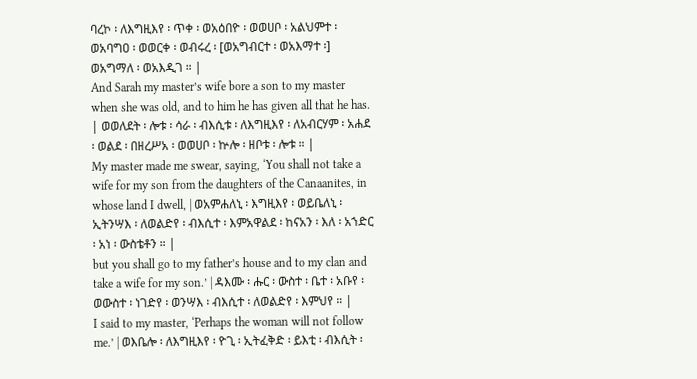ባረኮ ፡ ለእግዚእየ ፡ ጥቀ ፡ ወአዕበዮ ፡ ወወሀቦ ፡ አልህምተ ፡ ወአባግዐ ፡ ወወርቀ ፡ ወብሩረ ፡ [ወአግብርተ ፡ ወአእማተ ፡] ወአግማለ ፡ ወአእዲገ ። |
And Sarah my master’s wife bore a son to my master when she was old, and to him he has given all that he has. | ወወለደት ፡ ሎቱ ፡ ሳራ ፡ ብእሲቱ ፡ ለእግዚእየ ፡ ለአብርሃም ፡ አሐደ ፡ ወልደ ፡ በዘረሥአ ፡ ወወሀቦ ፡ ኵሎ ፡ ዘቦቱ ፡ ሎቱ ። |
My master made me swear, saying, ‘You shall not take a wife for my son from the daughters of the Canaanites, in whose land I dwell, | ወአምሐለኒ ፡ እግዚእየ ፡ ወይቤለኒ ፡ ኢትንሣእ ፡ ለወልድየ ፡ ብእሲተ ፡ እምአዋልደ ፡ ከናአን ፡ እለ ፡ አኀድር ፡ አነ ፡ ውስቴቶን ። |
but you shall go to my father’s house and to my clan and take a wife for my son.’ | ዳእሙ ፡ ሑር ፡ ውስተ ፡ ቤተ ፡ አቡየ ፡ ወውስተ ፡ ነገድየ ፡ ወንሣእ ፡ ብእሲተ ፡ ለወልድየ ፡ እምህየ ። |
I said to my master, ‘Perhaps the woman will not follow me.’ | ወእቤሎ ፡ ለእግዚእየ ፡ ዮጊ ፡ ኢትፈቅድ ፡ ይእቲ ፡ ብእሲት ፡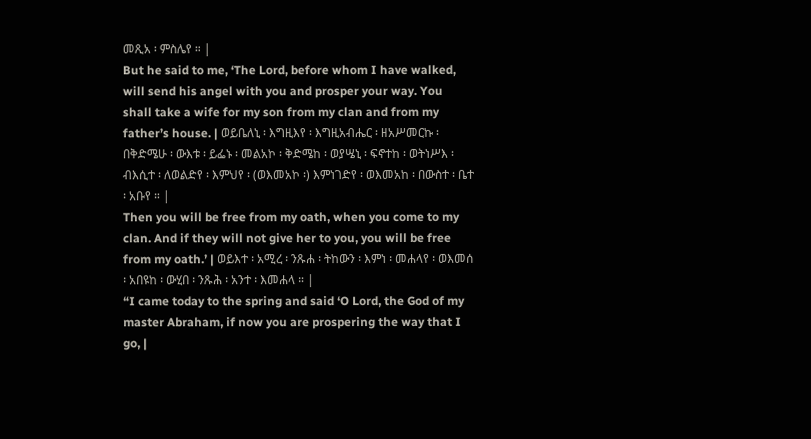መጺአ ፡ ምስሌየ ። |
But he said to me, ‘The Lord, before whom I have walked, will send his angel with you and prosper your way. You shall take a wife for my son from my clan and from my father’s house. | ወይቤለኒ ፡ እግዚእየ ፡ እግዚአብሔር ፡ ዘአሥመርኩ ፡ በቅድሜሁ ፡ ውእቱ ፡ ይፌኑ ፡ መልአኮ ፡ ቅድሜከ ፡ ወያሤኒ ፡ ፍኖተከ ፡ ወትነሥእ ፡ ብእሲተ ፡ ለወልድየ ፡ እምህየ ፡ (ወእመአኮ ፡) እምነገድየ ፡ ወእመአከ ፡ በውስተ ፡ ቤተ ፡ አቡየ ። |
Then you will be free from my oath, when you come to my clan. And if they will not give her to you, you will be free from my oath.’ | ወይእተ ፡ አሚረ ፡ ንጹሐ ፡ ትከውን ፡ እምነ ፡ መሐላየ ፡ ወእመሰ ፡ አበዩከ ፡ ውሂበ ፡ ንጹሕ ፡ አንተ ፡ እመሐላ ። |
“I came today to the spring and said ‘O Lord, the God of my master Abraham, if now you are prospering the way that I go, |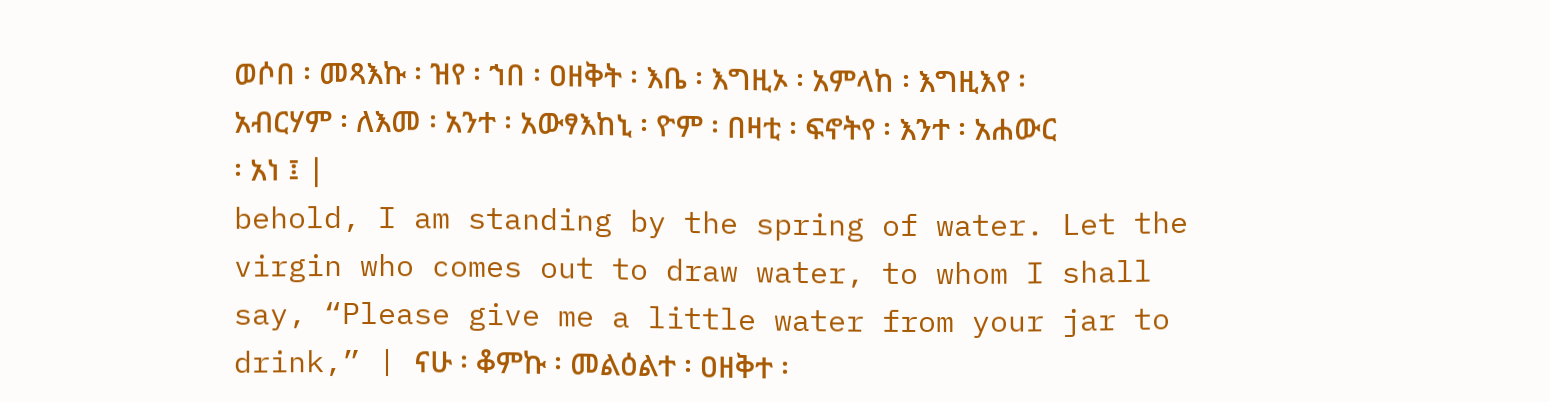ወሶበ ፡ መጻእኩ ፡ ዝየ ፡ ኀበ ፡ ዐዘቅት ፡ እቤ ፡ እግዚኦ ፡ አምላከ ፡ እግዚእየ ፡ አብርሃም ፡ ለእመ ፡ አንተ ፡ አውፃእከኒ ፡ ዮም ፡ በዛቲ ፡ ፍኖትየ ፡ እንተ ፡ አሐውር ፡ አነ ፤ |
behold, I am standing by the spring of water. Let the virgin who comes out to draw water, to whom I shall say, “Please give me a little water from your jar to drink,” | ናሁ ፡ ቆምኩ ፡ መልዕልተ ፡ ዐዘቅተ ፡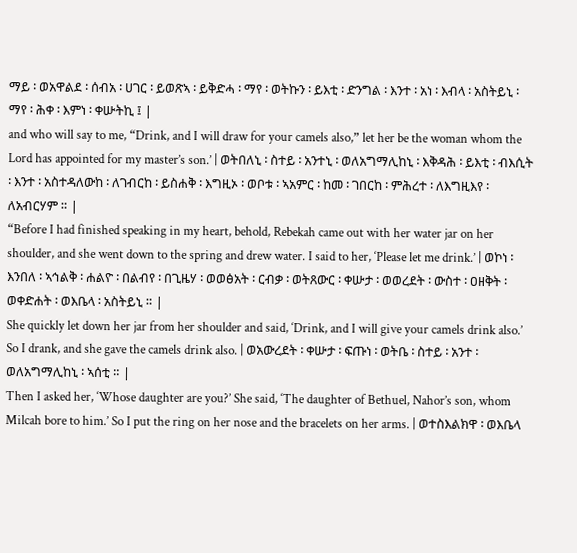ማይ ፡ ወአዋልደ ፡ ሰብአ ፡ ሀገር ፡ ይወጽኣ ፡ ይቅድሓ ፡ ማየ ፡ ወትኩን ፡ ይእቲ ፡ ድንግል ፡ እንተ ፡ አነ ፡ እብላ ፡ አስትይኒ ፡ ማየ ፡ ሕቀ ፡ እምነ ፡ ቀሡትኪ ፤ |
and who will say to me, “Drink, and I will draw for your camels also,” let her be the woman whom the Lord has appointed for my master’s son.’ | ወትበለኒ ፡ ስተይ ፡ አንተኒ ፡ ወለአግማሊከኒ ፡ እቅዳሕ ፡ ይእቲ ፡ ብእሲት ፡ እንተ ፡ አስተዳለውከ ፡ ለገብርከ ፡ ይስሐቅ ፡ እግዚኦ ፡ ወቦቱ ፡ ኣአምር ፡ ከመ ፡ ገበርከ ፡ ምሕረተ ፡ ለእግዚእየ ፡ ለአብርሃም ። |
“Before I had finished speaking in my heart, behold, Rebekah came out with her water jar on her shoulder, and she went down to the spring and drew water. I said to her, ‘Please let me drink.’ | ወኮነ ፡ እንበለ ፡ ኣኅልቅ ፡ ሐልዮ ፡ በልብየ ፡ በጊዜሃ ፡ ወወፅአት ፡ ርብቃ ፡ ወትጸውር ፡ ቀሡታ ፡ ወወረደት ፡ ውስተ ፡ ዐዘቅት ፡ ወቀድሐት ፡ ወእቤላ ፡ አስትይኒ ። |
She quickly let down her jar from her shoulder and said, ‘Drink, and I will give your camels drink also.’ So I drank, and she gave the camels drink also. | ወአውረደት ፡ ቀሡታ ፡ ፍጡነ ፡ ወትቤ ፡ ስተይ ፡ አንተ ፡ ወለአግማሊከኒ ፡ ኣሰቲ ። |
Then I asked her, ‘Whose daughter are you?’ She said, ‘The daughter of Bethuel, Nahor’s son, whom Milcah bore to him.’ So I put the ring on her nose and the bracelets on her arms. | ወተስእልክዋ ፡ ወእቤላ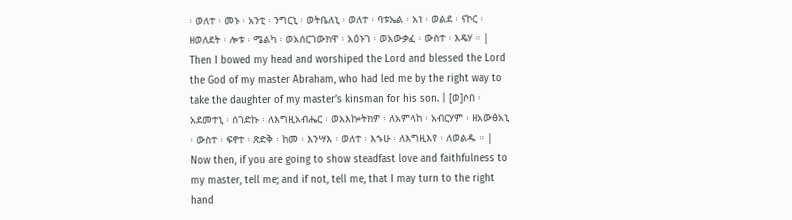፡ ወለተ ፡ መኑ ፡ አንቲ ፡ ንግርኒ ፡ ወትቤለኒ ፡ ወለተ ፡ ባቱኤል ፡ አነ ፡ ወልደ ፡ ናኮር ፡ ዘወለደት ፡ ሎቱ ፡ ሜልካ ፡ ወአሰርገውክዋ ፡ አዕኑገ ፡ ወአውቃፈ ፡ ውስተ ፡ እዴሃ ። |
Then I bowed my head and worshiped the Lord and blessed the Lord the God of my master Abraham, who had led me by the right way to take the daughter of my master’s kinsman for his son. | [ወ]ሶበ ፡ አደመተኒ ፡ ሰገድኩ ፡ ለእግዚአብሔር ፡ ወአእኰትክዎ ፡ ለአምላከ ፡ አብርሃም ፡ ዘአውፅአኒ ፡ ውስተ ፡ ፍኖተ ፡ ጽድቅ ፡ ከመ ፡ እንሣእ ፡ ወለተ ፡ እኁሁ ፡ ለእግዚእየ ፡ ለወልዱ ። |
Now then, if you are going to show steadfast love and faithfulness to my master, tell me; and if not, tell me, that I may turn to the right hand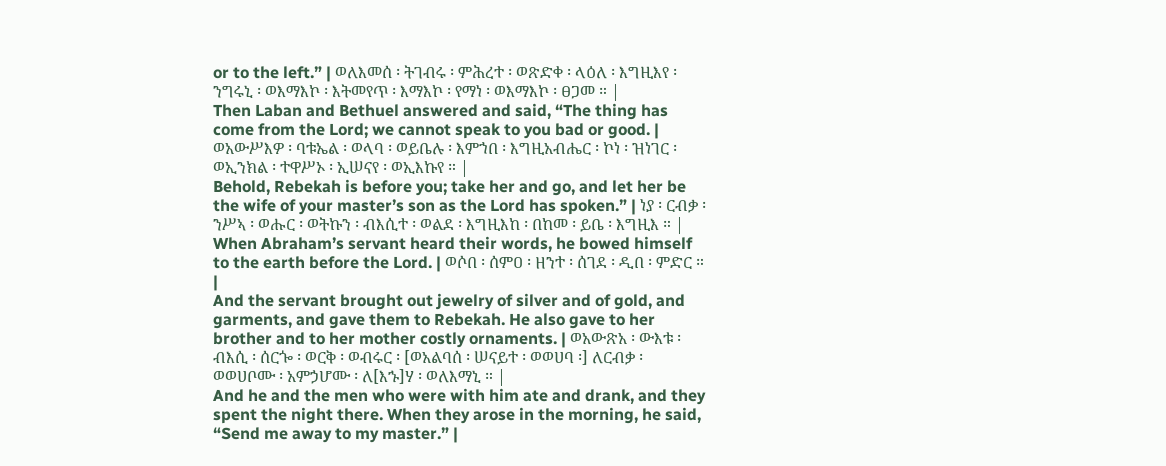or to the left.” | ወለእመሰ ፡ ትገብሩ ፡ ምሕረተ ፡ ወጽድቀ ፡ ላዕለ ፡ እግዚእየ ፡ ንግሩኒ ፡ ወእማእኮ ፡ እትመየጥ ፡ እማእኮ ፡ የማነ ፡ ወእማእኮ ፡ ፀጋመ ። |
Then Laban and Bethuel answered and said, “The thing has come from the Lord; we cannot speak to you bad or good. | ወአውሥእዎ ፡ ባቱኤል ፡ ወላባ ፡ ወይቤሉ ፡ እምኀበ ፡ እግዚአብሔር ፡ ኮነ ፡ ዝነገር ፡ ወኢንክል ፡ ተዋሥኦ ፡ ኢሠናየ ፡ ወኢእኩየ ። |
Behold, Rebekah is before you; take her and go, and let her be the wife of your master’s son as the Lord has spoken.” | ነያ ፡ ርብቃ ፡ ንሥኣ ፡ ወሑር ፡ ወትኩን ፡ ብእሲተ ፡ ወልደ ፡ እግዚእከ ፡ በከመ ፡ ይቤ ፡ እግዚእ ። |
When Abraham’s servant heard their words, he bowed himself to the earth before the Lord. | ወሶበ ፡ ሰምዐ ፡ ዘንተ ፡ ሰገደ ፡ ዲበ ፡ ምድር ። |
And the servant brought out jewelry of silver and of gold, and garments, and gave them to Rebekah. He also gave to her brother and to her mother costly ornaments. | ወአውጽአ ፡ ውእቱ ፡ ብእሲ ፡ ሰርጐ ፡ ወርቅ ፡ ወብሩር ፡ [ወአልባሰ ፡ ሠናይተ ፡ ወወሀባ ፡] ለርብቃ ፡ ወወሀቦሙ ፡ አምኃሆሙ ፡ ለ[እኁ]ሃ ፡ ወለእማኒ ። |
And he and the men who were with him ate and drank, and they spent the night there. When they arose in the morning, he said, “Send me away to my master.” |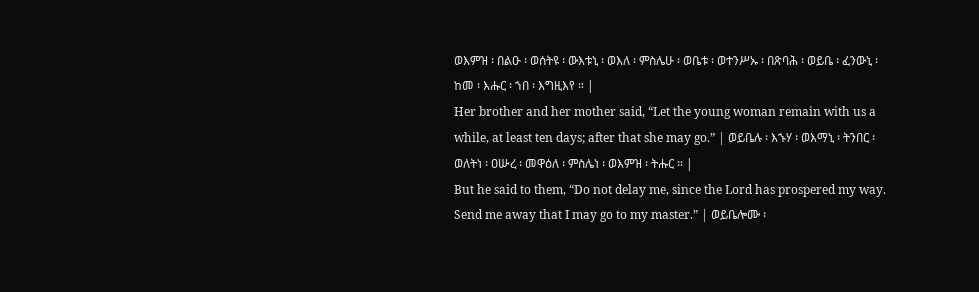ወእምዝ ፡ በልዑ ፡ ወሰትዩ ፡ ውእቱኒ ፡ ወእለ ፡ ምስሌሁ ፡ ወቤቱ ፡ ወተንሥኡ ፡ በጽባሕ ፡ ወይቤ ፡ ፈንውኒ ፡ ከመ ፡ እሑር ፡ ኀበ ፡ እግዚእየ ። |
Her brother and her mother said, “Let the young woman remain with us a while, at least ten days; after that she may go.” | ወይቤሉ ፡ እኁሃ ፡ ወእማኒ ፡ ትንበር ፡ ወለትነ ፡ ዐሡረ ፡ መዋዕለ ፡ ምስሌነ ፡ ወእምዝ ፡ ትሑር ። |
But he said to them, “Do not delay me, since the Lord has prospered my way. Send me away that I may go to my master.” | ወይቤሎሙ ፡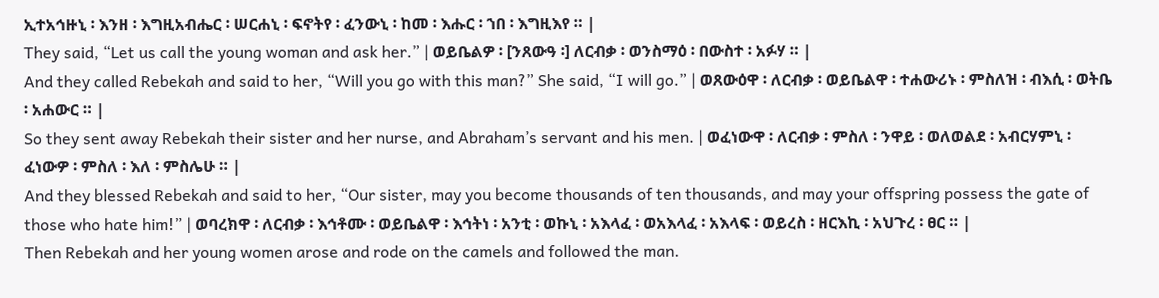ኢተአኅዙኒ ፡ እንዘ ፡ እግዚአብሔር ፡ ሠርሐኒ ፡ ፍኖትየ ፡ ፈንውኒ ፡ ከመ ፡ እሑር ፡ ኀበ ፡ እግዚእየ ። |
They said, “Let us call the young woman and ask her.” | ወይቤልዎ ፡ [ንጸውዓ ፡] ለርብቃ ፡ ወንስማዕ ፡ በውስተ ፡ አፉሃ ። |
And they called Rebekah and said to her, “Will you go with this man?” She said, “I will go.” | ወጸውዕዋ ፡ ለርብቃ ፡ ወይቤልዋ ፡ ተሐውሪኑ ፡ ምስለዝ ፡ ብእሲ ፡ ወትቤ ፡ አሐውር ። |
So they sent away Rebekah their sister and her nurse, and Abraham’s servant and his men. | ወፈነውዋ ፡ ለርብቃ ፡ ምስለ ፡ ንዋይ ፡ ወለወልደ ፡ አብርሃምኒ ፡ ፈነውዎ ፡ ምስለ ፡ እለ ፡ ምስሌሁ ። |
And they blessed Rebekah and said to her, “Our sister, may you become thousands of ten thousands, and may your offspring possess the gate of those who hate him!” | ወባረክዋ ፡ ለርብቃ ፡ እኅቶሙ ፡ ወይቤልዋ ፡ እኅትነ ፡ አንቲ ፡ ወኩኒ ፡ አእላፈ ፡ ወአእላፈ ፡ አእላፍ ፡ ወይረስ ፡ ዘርእኪ ፡ አህጉረ ፡ ፀር ። |
Then Rebekah and her young women arose and rode on the camels and followed the man.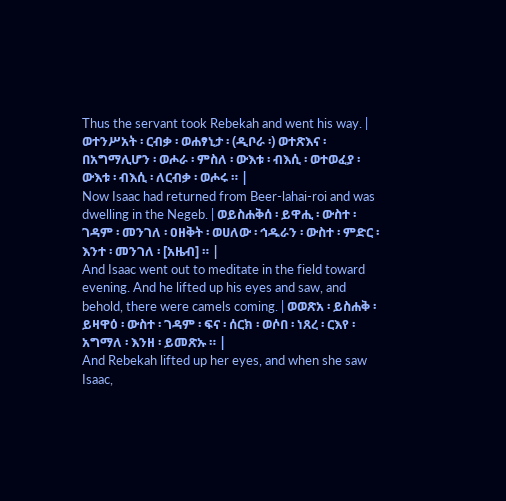Thus the servant took Rebekah and went his way. | ወተንሥአት ፡ ርብቃ ፡ ወሐፃኒታ ፡ (ዲቦራ ፡) ወተጽእና ፡ በአግማሊሆን ፡ ወሖራ ፡ ምስለ ፡ ውእቱ ፡ ብእሲ ፡ ወተወፈያ ፡ ውእቱ ፡ ብእሲ ፡ ለርብቃ ፡ ወሖሩ ። |
Now Isaac had returned from Beer-lahai-roi and was dwelling in the Negeb. | ወይስሐቅሰ ፡ ይዋሒ ፡ ውስተ ፡ ገዳም ፡ መንገለ ፡ ዐዘቅት ፡ ወሀለው ፡ ኅዱራን ፡ ውስተ ፡ ምድር ፡ እንተ ፡ መንገለ ፡ [አዜብ] ። |
And Isaac went out to meditate in the field toward evening. And he lifted up his eyes and saw, and behold, there were camels coming. | ወወጽአ ፡ ይስሐቅ ፡ ይዛዋዕ ፡ ውስተ ፡ ገዳም ፡ ፍና ፡ ሰርክ ፡ ወሶበ ፡ ነጸረ ፡ ርእየ ፡ አግማለ ፡ እንዘ ፡ ይመጽኡ ። |
And Rebekah lifted up her eyes, and when she saw Isaac,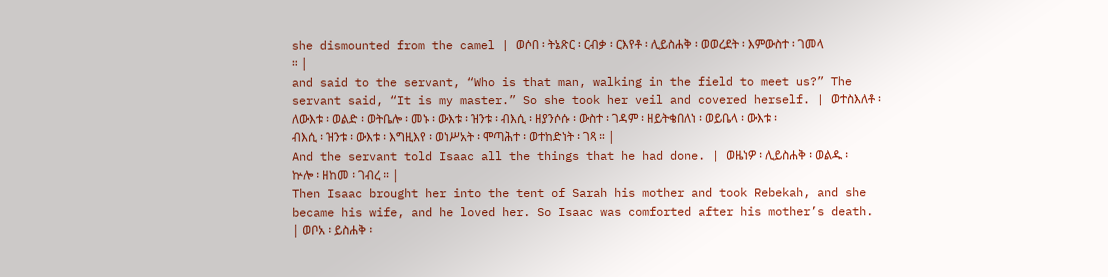she dismounted from the camel | ወሶበ ፡ ትኔጽር ፡ ርብቃ ፡ ርእየቶ ፡ ሊይስሐቅ ፡ ወወረደት ፡ እምውስተ ፡ ገመላ ። |
and said to the servant, “Who is that man, walking in the field to meet us?” The servant said, “It is my master.” So she took her veil and covered herself. | ወተስእለቶ ፡ ለውእቱ ፡ ወልድ ፡ ወትቤሎ ፡ መኑ ፡ ውእቱ ፡ ዝንቱ ፡ ብእሲ ፡ ዘያንሶሱ ፡ ውስተ ፡ ገዳም ፡ ዘይትቄበለነ ፡ ወይቤላ ፡ ውእቱ ፡ ብእሲ ፡ ዝንቱ ፡ ውእቱ ፡ እግዚእየ ፡ ወነሥአት ፡ ሞጣሕተ ፡ ወተከድነት ፡ ገጻ ። |
And the servant told Isaac all the things that he had done. | ወዜነዎ ፡ ሊይስሐቅ ፡ ወልዱ ፡ ኵሎ ፡ ዘከመ ፡ ገብረ ። |
Then Isaac brought her into the tent of Sarah his mother and took Rebekah, and she became his wife, and he loved her. So Isaac was comforted after his mother’s death. | ወቦአ ፡ ይስሐቅ ፡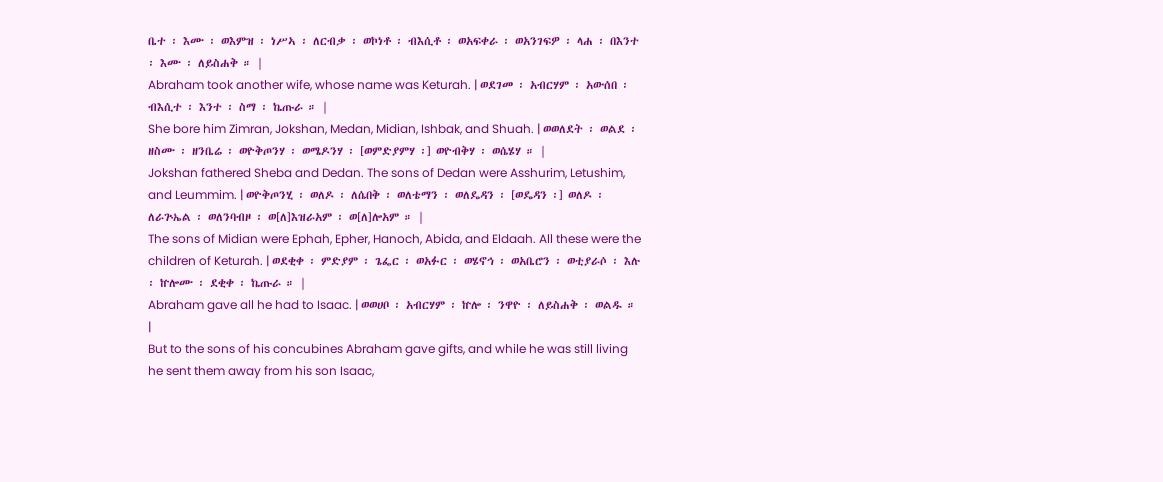ቤተ ፡ እሙ ፡ ወእምዝ ፡ ነሥኣ ፡ ለርብቃ ፡ ወኮነቶ ፡ ብእሲቶ ፡ ወአፍቀራ ፡ ወአንገፍዎ ፡ ላሐ ፡ በእንተ ፡ እሙ ፡ ለይስሐቅ ። |
Abraham took another wife, whose name was Keturah. | ወደገመ ፡ አብርሃም ፡ አውሰበ ፡ ብእሲተ ፡ እንተ ፡ ስማ ፡ ኬጡራ ። |
She bore him Zimran, Jokshan, Medan, Midian, Ishbak, and Shuah. | ወወለደት ፡ ወልደ ፡ ዘስሙ ፡ ዘንቤሬ ፡ ወዮቅጦንሃ ፡ ወሜዶንሃ ፡ [ወምድያምሃ ፡] ወዮብቅሃ ፡ ወሴሄሃ ። |
Jokshan fathered Sheba and Dedan. The sons of Dedan were Asshurim, Letushim, and Leummim. | ወዮቅጦንሂ ፡ ወለዶ ፡ ለሴበቅ ፡ ወለቴማን ፡ ወለዴዳን ፡ [ወዴዳን ፡] ወለዶ ፡ ለራጕኤል ፡ ወለንባብዞ ፡ ወ[ለ]እዝራአም ፡ ወ[ለ]ሎአም ። |
The sons of Midian were Ephah, Epher, Hanoch, Abida, and Eldaah. All these were the children of Keturah. | ወደቂቀ ፡ ምድያም ፡ ጌፌር ፡ ወአፉር ፡ ወሄኖኅ ፡ ወአቤሮን ፡ ወቲያራሶ ፡ እሉ ፡ ኵሎሙ ፡ ደቂቀ ፡ ኬጡራ ። |
Abraham gave all he had to Isaac. | ወወሀቦ ፡ አብርሃም ፡ ኵሎ ፡ ንዋዮ ፡ ለይስሐቅ ፡ ወልዱ ። |
But to the sons of his concubines Abraham gave gifts, and while he was still living he sent them away from his son Isaac,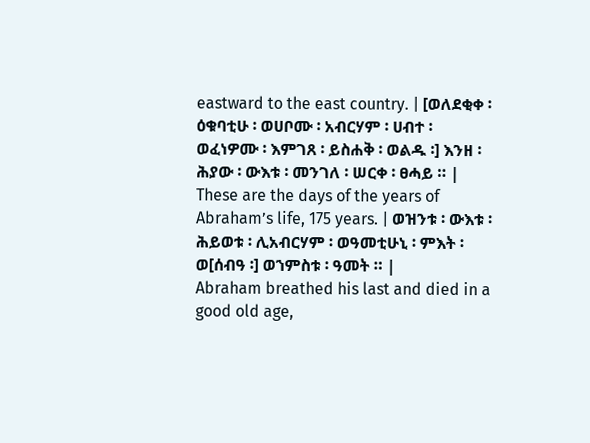eastward to the east country. | [ወለደቂቀ ፡ ዕቁባቲሁ ፡ ወሀቦሙ ፡ አብርሃም ፡ ሀብተ ፡ ወፈነዎሙ ፡ እምገጸ ፡ ይስሐቅ ፡ ወልዱ ፡] እንዘ ፡ ሕያው ፡ ውእቱ ፡ መንገለ ፡ ሠርቀ ፡ ፀሓይ ። |
These are the days of the years of Abraham’s life, 175 years. | ወዝንቱ ፡ ውእቱ ፡ ሕይወቱ ፡ ሊአብርሃም ፡ ወዓመቲሁኒ ፡ ምእት ፡ ወ[ሰብዓ ፡] ወኀምስቱ ፡ ዓመት ። |
Abraham breathed his last and died in a good old age,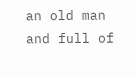an old man and full of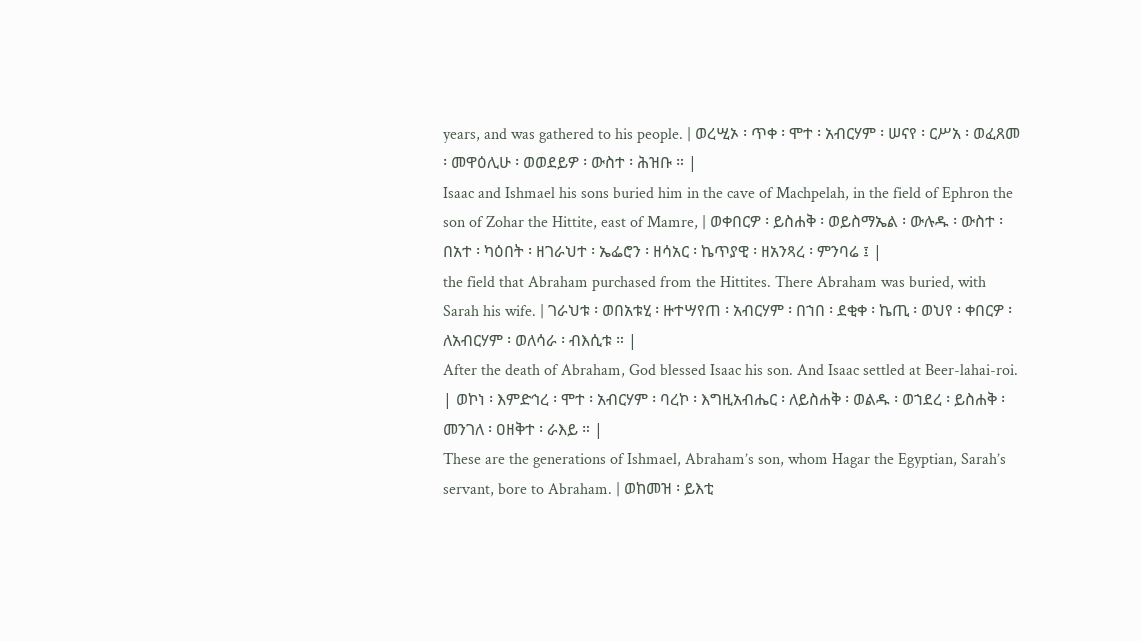years, and was gathered to his people. | ወረሢኦ ፡ ጥቀ ፡ ሞተ ፡ አብርሃም ፡ ሠናየ ፡ ርሥአ ፡ ወፈጸመ ፡ መዋዕሊሁ ፡ ወወደይዎ ፡ ውስተ ፡ ሕዝቡ ። |
Isaac and Ishmael his sons buried him in the cave of Machpelah, in the field of Ephron the son of Zohar the Hittite, east of Mamre, | ወቀበርዎ ፡ ይስሐቅ ፡ ወይስማኤል ፡ ውሉዱ ፡ ውስተ ፡ በአተ ፡ ካዕበት ፡ ዘገራህተ ፡ ኤፌሮን ፡ ዘሳአር ፡ ኬጥያዊ ፡ ዘአንጻረ ፡ ምንባሬ ፤ |
the field that Abraham purchased from the Hittites. There Abraham was buried, with Sarah his wife. | ገራህቱ ፡ ወበአቱሂ ፡ ዙተሣየጠ ፡ አብርሃም ፡ በኀበ ፡ ደቂቀ ፡ ኬጢ ፡ ወህየ ፡ ቀበርዎ ፡ ለአብርሃም ፡ ወለሳራ ፡ ብእሲቱ ። |
After the death of Abraham, God blessed Isaac his son. And Isaac settled at Beer-lahai-roi. | ወኮነ ፡ እምድኅረ ፡ ሞተ ፡ አብርሃም ፡ ባረኮ ፡ እግዚአብሔር ፡ ለይስሐቅ ፡ ወልዱ ፡ ወኀደረ ፡ ይስሐቅ ፡ መንገለ ፡ ዐዘቅተ ፡ ራእይ ። |
These are the generations of Ishmael, Abraham’s son, whom Hagar the Egyptian, Sarah’s servant, bore to Abraham. | ወከመዝ ፡ ይእቲ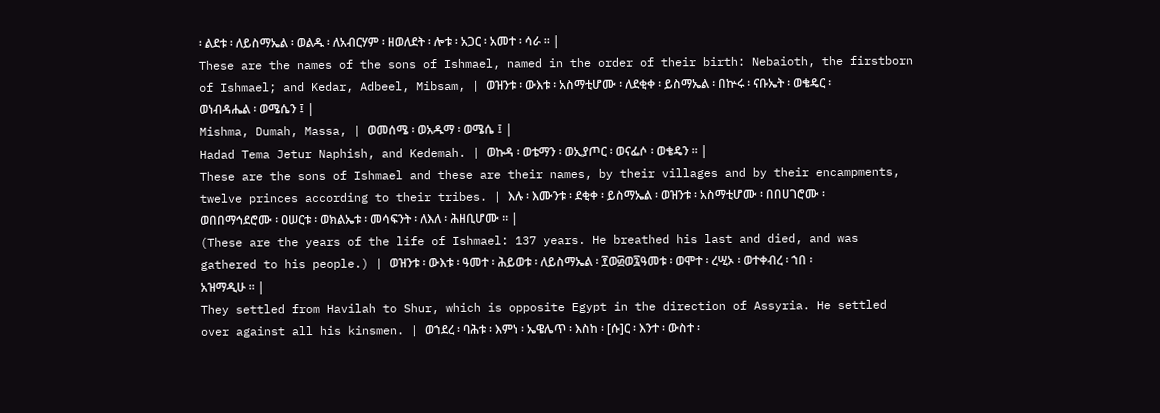፡ ልደቱ ፡ ለይስማኤል ፡ ወልዱ ፡ ለአብርሃም ፡ ዘወለደት ፡ ሎቱ ፡ አጋር ፡ አመተ ፡ ሳራ ። |
These are the names of the sons of Ishmael, named in the order of their birth: Nebaioth, the firstborn of Ishmael; and Kedar, Adbeel, Mibsam, | ወዝንቱ ፡ ውእቱ ፡ አስማቲሆሙ ፡ ለደቂቀ ፡ ይስማኤል ፡ በኵሩ ፡ ናቡኤት ፡ ወቄዴር ፡ ወነብዳሔል ፡ ወሜሴን ፤ |
Mishma, Dumah, Massa, | ወመሰሜ ፡ ወአዱማ ፡ ወሜሴ ፤ |
Hadad Tema Jetur Naphish, and Kedemah. | ወኩዳ ፡ ወቴማን ፡ ወኢያጦር ፡ ወናፌሶ ፡ ወቄዴን ። |
These are the sons of Ishmael and these are their names, by their villages and by their encampments, twelve princes according to their tribes. | እሉ ፡ እሙንቱ ፡ ደቂቀ ፡ ይስማኤል ፡ ወዝንቱ ፡ አስማቲሆሙ ፡ በበሀገሮሙ ፡ ወበበማኅደሮሙ ፡ ዐሠርቱ ፡ ወክልኤቱ ፡ መሳፍንት ፡ ለእለ ፡ ሕዘቢሆሙ ። |
(These are the years of the life of Ishmael: 137 years. He breathed his last and died, and was gathered to his people.) | ወዝንቱ ፡ ውእቱ ፡ ዓመተ ፡ ሕይወቱ ፡ ለይስማኤል ፡ ፻ወ፴ወ፯ዓመቱ ፡ ወሞተ ፡ ረሢኦ ፡ ወተቀብረ ፡ ኀበ ፡ አዝማዲሁ ። |
They settled from Havilah to Shur, which is opposite Egypt in the direction of Assyria. He settled over against all his kinsmen. | ወኀደረ ፡ ባሕቱ ፡ እምነ ፡ ኤዌሌጥ ፡ እስከ ፡ [ሱ]ር ፡ እንተ ፡ ውስተ ፡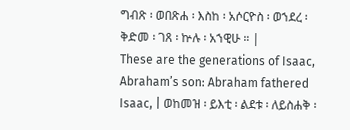ግብጽ ፡ ወበጽሐ ፡ እስከ ፡ አሶርዮስ ፡ ወኀደረ ፡ ቅድመ ፡ ገጸ ፡ ኵሉ ፡ አኀዊሁ ። |
These are the generations of Isaac, Abraham’s son: Abraham fathered Isaac, | ወከመዝ ፡ ይእቲ ፡ ልደቱ ፡ ለይስሐቅ ፡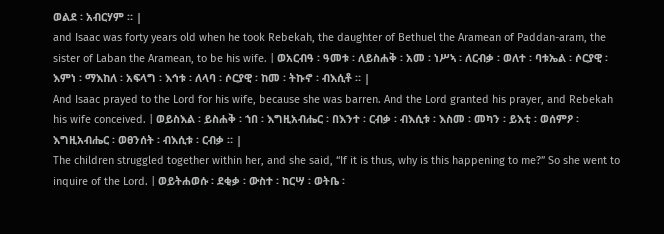ወልደ ፡ አብርሃም ። |
and Isaac was forty years old when he took Rebekah, the daughter of Bethuel the Aramean of Paddan-aram, the sister of Laban the Aramean, to be his wife. | ወአርብዓ ፡ ዓመቱ ፡ ለይስሐቅ ፡ አመ ፡ ነሥኣ ፡ ለርብቃ ፡ ወለተ ፡ ባቱኤል ፡ ሶርያዊ ፡ እምነ ፡ ማእከለ ፡ አፍላግ ፡ እኅቱ ፡ ለላባ ፡ ሶርያዊ ፡ ከመ ፡ ትኩኖ ፡ ብእሲቶ ። |
And Isaac prayed to the Lord for his wife, because she was barren. And the Lord granted his prayer, and Rebekah his wife conceived. | ወይስእል ፡ ይስሐቅ ፡ ኀበ ፡ እግዚአብሔር ፡ በእንተ ፡ ርብቃ ፡ ብእሲቱ ፡ እስመ ፡ መካን ፡ ይእቲ ፡ ወሰምዖ ፡ እግዚአብሔር ፡ ወፀንሰት ፡ ብእሲቱ ፡ ርብቃ ። |
The children struggled together within her, and she said, “If it is thus, why is this happening to me?” So she went to inquire of the Lord. | ወይትሐወሱ ፡ ደቂቃ ፡ ውስተ ፡ ከርሣ ፡ ወትቤ ፡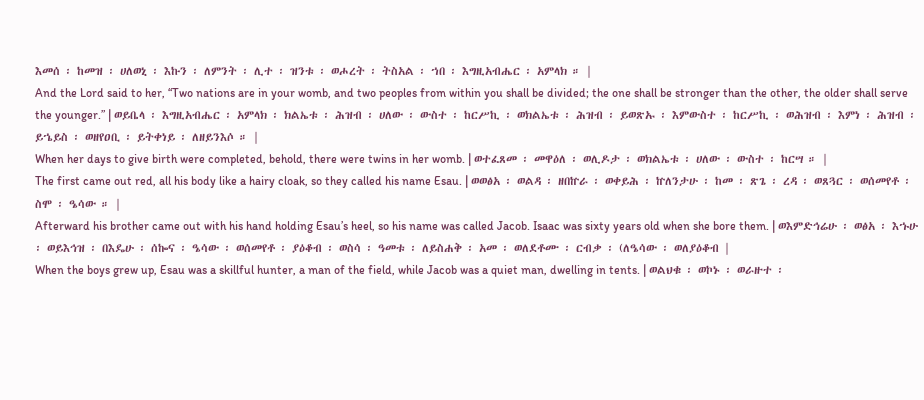እመሰ ፡ ከመዝ ፡ ሀለወኒ ፡ እኩን ፡ ለምንት ፡ ሊተ ፡ ዝንቱ ፡ ወሖረት ፡ ትስአል ፡ ኀበ ፡ እግዚአብሔር ፡ አምላክ ። |
And the Lord said to her, “Two nations are in your womb, and two peoples from within you shall be divided; the one shall be stronger than the other, the older shall serve the younger.” | ወይቤላ ፡ እግዚአብሔር ፡ አምላክ ፡ ክልኤቱ ፡ ሕዝብ ፡ ሀለው ፡ ውስተ ፡ ከርሥኪ ፡ ወክልኤቱ ፡ ሕዝብ ፡ ይወጽኡ ፡ እምውስተ ፡ ከርሥኪ ፡ ወሕዝብ ፡ እምነ ፡ ሕዝብ ፡ ይኄይስ ፡ ወዘየዐቢ ፡ ይትቀነይ ፡ ለዘይንእሶ ። |
When her days to give birth were completed, behold, there were twins in her womb. | ወተፈጸመ ፡ መዋዕለ ፡ ወሊዶታ ፡ ወክልኤቱ ፡ ሀለው ፡ ውስተ ፡ ከርሣ ። |
The first came out red, all his body like a hairy cloak, so they called his name Esau. | ወወፅአ ፡ ወልዳ ፡ ዘበኵራ ፡ ወቀይሕ ፡ ኵለንታሁ ፡ ከመ ፡ ጽጌ ፡ ረዳ ፡ ወጸጓር ፡ ወሰመየቶ ፡ ስሞ ፡ ዔሳው ። |
Afterward his brother came out with his hand holding Esau’s heel, so his name was called Jacob. Isaac was sixty years old when she bore them. | ወእምድኅሬሁ ፡ ወፅአ ፡ እኁሁ ፡ ወይእኅዝ ፡ በእዴሁ ፡ ሰኰና ፡ ዔሳው ፡ ወሰመየቶ ፡ ያዕቆብ ፡ ወስሳ ፡ ዓመቱ ፡ ለይስሐቅ ፡ አመ ፡ ወለደቶሙ ፡ ርብቃ ፡ (ለዔሳው ፡ ወለያዕቆብ |
When the boys grew up, Esau was a skillful hunter, a man of the field, while Jacob was a quiet man, dwelling in tents. | ወልህቁ ፡ ወኮኑ ፡ ወራዙተ ፡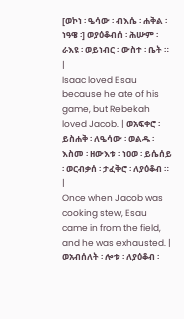[ወኮነ ፡ ዔሳው ፡ ብእሴ ፡ ሐቅል ፡ ነዓዌ ፡] ወያዕቆብሰ ፡ ሕሡም ፡ ራእዩ ፡ ወይነብር ፡ ውስተ ፡ ቤት ። |
Isaac loved Esau because he ate of his game, but Rebekah loved Jacob. | ወአፍቀሮ ፡ ይስሐቅ ፡ ለዔሳው ፡ ወልዱ ፡ እስመ ፡ ዘውእቱ ፡ ነዐወ ፡ ይሴሰይ ፡ ወርብቃሰ ፡ ታፈቅሮ ፡ ለያዕቆብ ። |
Once when Jacob was cooking stew, Esau came in from the field, and he was exhausted. | ወአብሰለት ፡ ሎቱ ፡ ለያዕቆብ ፡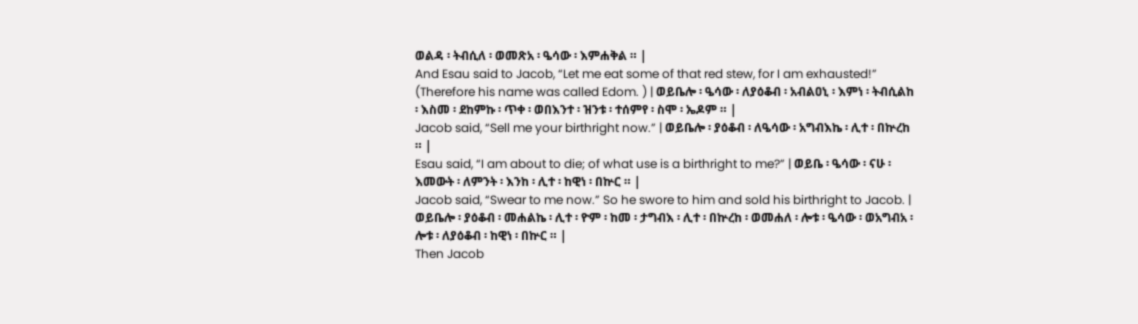ወልዳ ፡ ትብሲለ ፡ ወመጽአ ፡ ዔሳው ፡ እምሐቅል ። |
And Esau said to Jacob, “Let me eat some of that red stew, for I am exhausted!” (Therefore his name was called Edom. ) | ወይቤሎ ፡ ዔሳው ፡ ለያዕቆብ ፡ አብልዐኒ ፡ እምነ ፡ ትብሲልከ ፡ እስመ ፡ ደከምኩ ፡ ጥቀ ፡ ወበእንተ ፡ ዝንቱ ፡ ተሰምየ ፡ ስሞ ፡ ኤዶም ። |
Jacob said, “Sell me your birthright now.” | ወይቤሎ ፡ ያዕቆብ ፡ ለዔሳው ፡ አግብእኬ ፡ ሊተ ፡ በኵረከ ። |
Esau said, “I am about to die; of what use is a birthright to me?” | ወይቤ ፡ ዔሳው ፡ ናሁ ፡ እመውት ፡ ለምንት ፡ እንከ ፡ ሊተ ፡ ከዊነ ፡ በኵር ። |
Jacob said, “Swear to me now.” So he swore to him and sold his birthright to Jacob. | ወይቤሎ ፡ ያዕቆብ ፡ መሐልኬ ፡ ሊተ ፡ ዮም ፡ ከመ ፡ ታግብእ ፡ ሊተ ፡ በኵረከ ፡ ወመሐለ ፡ ሎቱ ፡ ዔሳው ፡ ወአግብአ ፡ ሎቱ ፡ ለያዕቆብ ፡ ከዊነ ፡ በኵር ። |
Then Jacob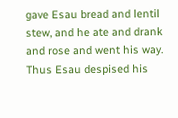gave Esau bread and lentil stew, and he ate and drank and rose and went his way. Thus Esau despised his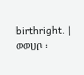birthright. | ወወሀቦ ፡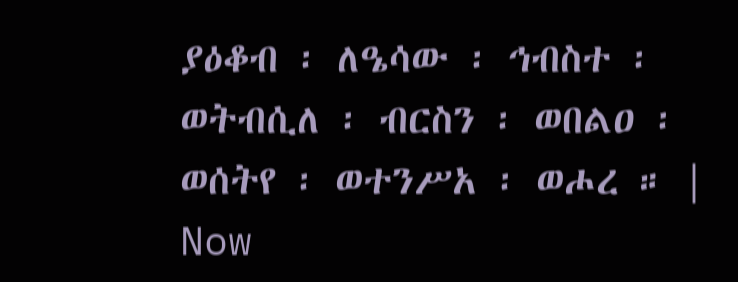ያዕቆብ ፡ ለዔሳው ፡ ኅብስተ ፡ ወትብሲለ ፡ ብርስን ፡ ወበልዐ ፡ ወሰትየ ፡ ወተንሥአ ፡ ወሖረ ። |
Now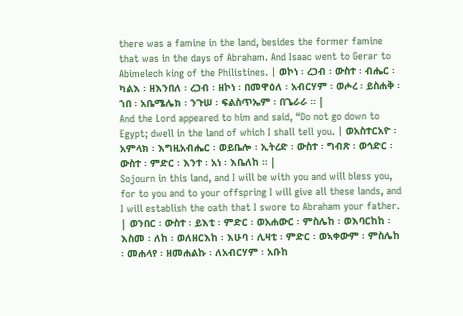there was a famine in the land, besides the former famine that was in the days of Abraham. And Isaac went to Gerar to Abimelech king of the Philistines. | ወኮነ ፡ ረኃብ ፡ ውስተ ፡ ብሔር ፡ ካልእ ፡ ዘእንበለ ፡ ረኃብ ፡ ዘኮነ ፡ በመዋዕለ ፡ አብርሃም ፡ ወሖረ ፡ ይስሐቅ ፡ ኀበ ፡ አቤሜሌክ ፡ ንጉሠ ፡ ፍልስጥኤም ፡ በጌራራ ። |
And the Lord appeared to him and said, “Do not go down to Egypt; dwell in the land of which I shall tell you. | ወአስተርአዮ ፡ አምላክ ፡ እግዚአብሔር ፡ ወይቤሎ ፡ ኢትረድ ፡ ውስተ ፡ ግብጽ ፡ ወኅድር ፡ ውስተ ፡ ምድር ፡ እንተ ፡ አነ ፡ እቤለከ ። |
Sojourn in this land, and I will be with you and will bless you, for to you and to your offspring I will give all these lands, and I will establish the oath that I swore to Abraham your father. | ወንበር ፡ ውስተ ፡ ይእቲ ፡ ምድር ፡ ወአሐውር ፡ ምስሌከ ፡ ወእባርከከ ፡ እስመ ፡ ለከ ፡ ወለዘርእከ ፡ እሁባ ፡ ሊዛቲ ፡ ምድር ፡ ወኣቀውም ፡ ምስሌከ ፡ መሐላየ ፡ ዘመሐልኩ ፡ ለአብርሃም ፡ አቡከ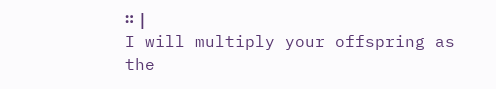። |
I will multiply your offspring as the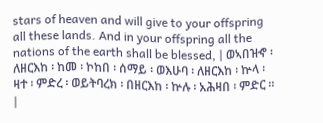stars of heaven and will give to your offspring all these lands. And in your offspring all the nations of the earth shall be blessed, | ወኣበዝኆ ፡ ለዘርእከ ፡ ከመ ፡ ኮከበ ፡ ሰማይ ፡ ወእሁባ ፡ ለዘርእከ ፡ ኵላ ፡ ዛተ ፡ ምድረ ፡ ወይትባረክ ፡ በዘርእከ ፡ ኵሉ ፡ አሕዛበ ፡ ምድር ። |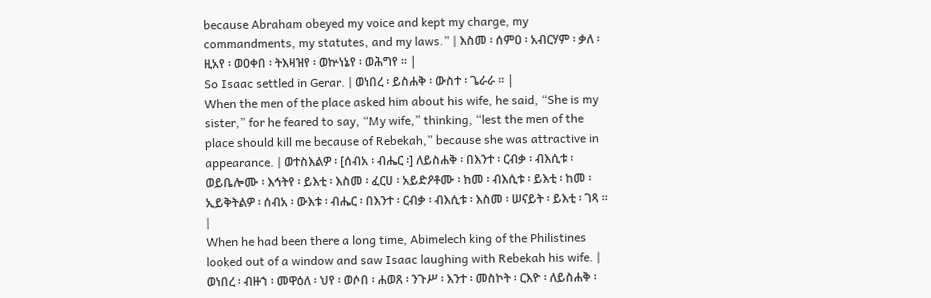because Abraham obeyed my voice and kept my charge, my commandments, my statutes, and my laws.” | እስመ ፡ ሰምዐ ፡ አብርሃም ፡ ቃለ ፡ ዚአየ ፡ ወዐቀበ ፡ ትእዛዝየ ፡ ወኵነኔየ ፡ ወሕግየ ። |
So Isaac settled in Gerar. | ወነበረ ፡ ይስሐቅ ፡ ውስተ ፡ ጌራራ ። |
When the men of the place asked him about his wife, he said, “She is my sister,” for he feared to say, “My wife,” thinking, “lest the men of the place should kill me because of Rebekah,” because she was attractive in appearance. | ወተስእልዎ ፡ [ሰብአ ፡ ብሔር ፡] ለይስሐቅ ፡ በእንተ ፡ ርብቃ ፡ ብእሲቱ ፡ ወይቤሎሙ ፡ እኅትየ ፡ ይእቲ ፡ እስመ ፡ ፈርሀ ፡ አይድዖቶሙ ፡ ከመ ፡ ብእሲቱ ፡ ይእቲ ፡ ከመ ፡ ኢይቅትልዎ ፡ ሰብአ ፡ ውእቱ ፡ ብሔር ፡ በእንተ ፡ ርብቃ ፡ ብእሲቱ ፡ እስመ ፡ ሠናይት ፡ ይእቲ ፡ ገጻ ። |
When he had been there a long time, Abimelech king of the Philistines looked out of a window and saw Isaac laughing with Rebekah his wife. | ወነበረ ፡ ብዙኀ ፡ መዋዕለ ፡ ህየ ፡ ወሶበ ፡ ሐወጸ ፡ ንጉሥ ፡ እንተ ፡ መስኮት ፡ ርእዮ ፡ ለይስሐቅ ፡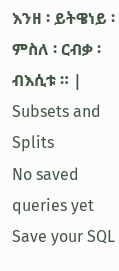እንዘ ፡ ይትዌነይ ፡ ምስለ ፡ ርብቃ ፡ ብእሲቱ ። |
Subsets and Splits
No saved queries yet
Save your SQL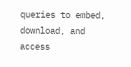queries to embed, download, and access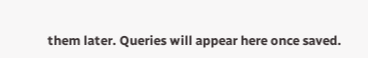them later. Queries will appear here once saved.